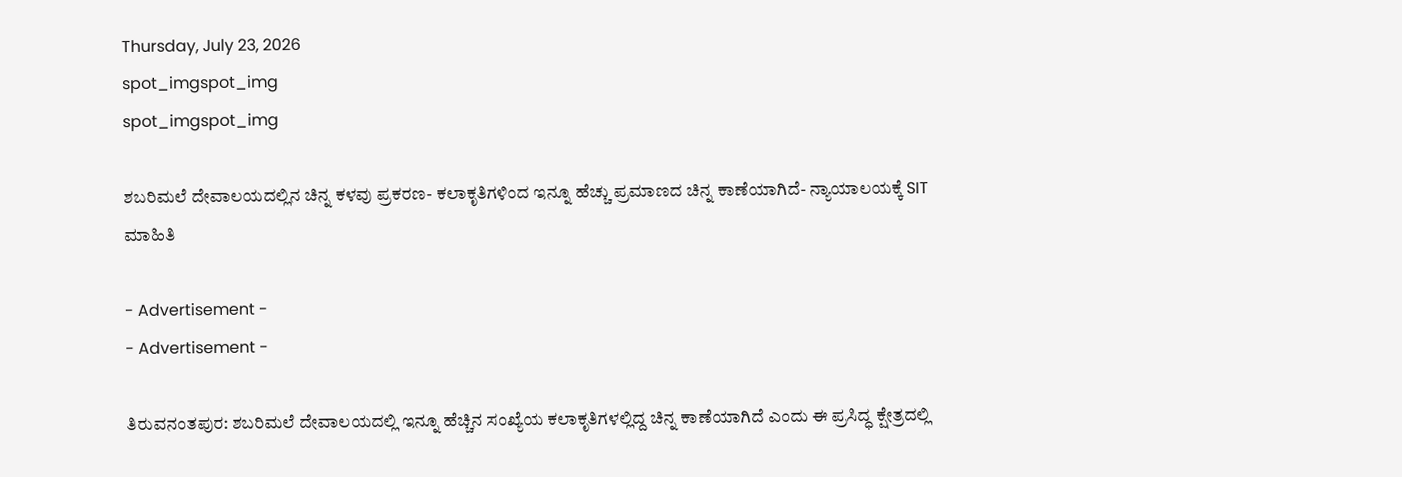Thursday, July 23, 2026
spot_imgspot_img
spot_imgspot_img

ಶಬರಿಮಲೆ ದೇವಾಲಯದಲ್ಲಿನ ಚಿನ್ನ ಕಳವು ಪ್ರಕರಣ- ಕಲಾಕೃತಿಗಳಿಂದ ಇನ್ನೂ ಹೆಚ್ಚು ಪ್ರಮಾಣದ ಚಿನ್ನ ಕಾಣೆಯಾಗಿದೆ- ನ್ಯಾಯಾಲಯಕ್ಕೆ SIT ಮಾಹಿತಿ

- Advertisement -
- Advertisement -

ತಿರುವನಂತಪುರ: ಶಬರಿಮಲೆ ದೇವಾಲಯದಲ್ಲಿ ಇನ್ನೂ ಹೆಚ್ಚಿನ ಸಂಖ್ಯೆಯ ಕಲಾಕೃತಿಗಳಲ್ಲಿದ್ದ ಚಿನ್ನ ಕಾಣೆಯಾಗಿದೆ ಎಂದು ಈ ಪ್ರಸಿದ್ಧ ಕ್ಷೇತ್ರದಲ್ಲಿ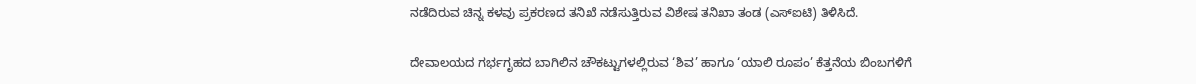ನಡೆದಿರುವ ಚಿನ್ನ ಕಳವು ಪ್ರಕರಣದ ತನಿಖೆ ನಡೆಸುತ್ತಿರುವ ವಿಶೇಷ ತನಿಖಾ ತಂಡ (ಎಸ್‌ಐಟಿ) ತಿಳಿಸಿದೆ.

ದೇವಾಲಯದ ಗರ್ಭಗೃಹದ ಬಾಗಿಲಿನ ಚೌಕಟ್ಟುಗಳಲ್ಲಿರುವ ‘ಶಿವ’ ಹಾಗೂ ‘ಯಾಲಿ ರೂಪಂ’ ಕೆತ್ತನೆಯ ಬಿಂಬಗಳಿಗೆ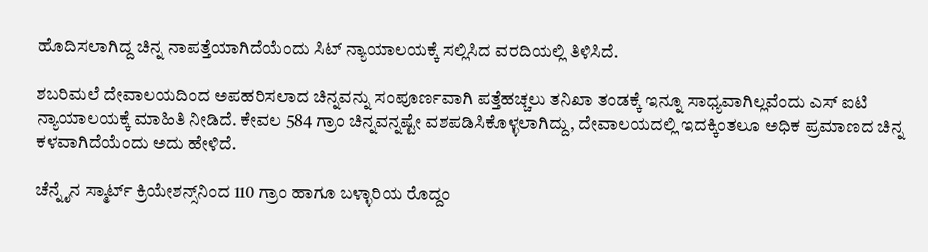ಹೊದಿಸಲಾಗಿದ್ದ ಚಿನ್ನ ನಾಪತ್ತೆಯಾಗಿದೆಯೆಂದು ಸಿಟ್ ನ್ಯಾಯಾಲಯಕ್ಕೆ ಸಲ್ಲಿಸಿದ ವರದಿಯಲ್ಲಿ ತಿಳಿಸಿದೆ.

ಶಬರಿಮಲೆ ದೇವಾಲಯದಿಂದ ಅಪಹರಿಸಲಾದ ಚಿನ್ನವನ್ನು ಸಂಪೂರ್ಣವಾಗಿ ಪತ್ತೆಹಚ್ಚಲು ತನಿಖಾ ತಂಡಕ್ಕೆ ಇನ್ನೂ ಸಾಧ್ಯವಾಗಿಲ್ಲವೆಂದು ಎಸ್‌ ಐಟಿ ನ್ಯಾಯಾಲಯಕ್ಕೆ ಮಾಹಿತಿ ನೀಡಿದೆ. ಕೇವಲ 584 ಗ್ರಾಂ ಚಿನ್ನವನ್ನಷ್ಟೇ ವಶಪಡಿಸಿಕೊಳ್ಳಲಾಗಿದ್ದು, ದೇವಾಲಯದಲ್ಲಿ ಇದಕ್ಕಿಂತಲೂ ಅಧಿಕ ಪ್ರಮಾಣದ ಚಿನ್ನ ಕಳವಾಗಿದೆಯೆಂದು ಅದು ಹೇಳಿದೆ.

ಚೆನ್ನೈನ ಸ್ಮಾರ್ಟ್ ಕ್ರಿಯೇಶನ್ಸ್‌ನಿಂದ 110 ಗ್ರಾಂ ಹಾಗೂ ಬಳ್ಳಾರಿಯ ರೊದ್ದಂ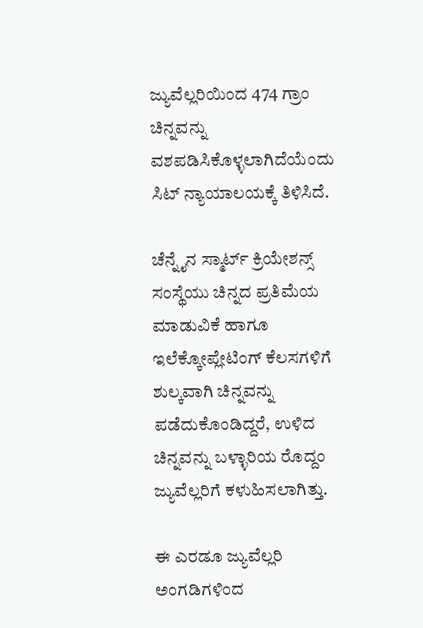ಜ್ಯುವೆಲ್ಲರಿಯಿಂದ 474 ಗ್ರಾಂ ಚಿನ್ನವನ್ನು ವಶಪಡಿಸಿಕೊಳ್ಳಲಾಗಿದೆಯೆಂದು ಸಿಟ್ ನ್ಯಾಯಾಲಯಕ್ಕೆ ತಿಳಿಸಿದೆ.

ಚೆನ್ನೈನ ಸ್ಮಾರ್ಟ್ ಕ್ರಿಯೇಶನ್ಸ್‌ ಸಂಸ್ಥೆಯು ಚಿನ್ನದ ಪ್ರತಿಮೆಯ ಮಾಡುವಿಕೆ ಹಾಗೂ ಇಲೆಕ್ಕೋಪ್ಲೇಟಿಂಗ್ ಕೆಲಸಗಳಿಗೆ ಶುಲ್ಕವಾಗಿ ಚಿನ್ನವನ್ನು ಪಡೆದುಕೊಂಡಿದ್ದರೆ, ಉಳಿದ ಚಿನ್ನವನ್ನು ಬಳ್ಳಾರಿಯ ರೊದ್ದಂ ಜ್ಯುವೆಲ್ಲರಿಗೆ ಕಳುಹಿಸಲಾಗಿತ್ತು.

ಈ ಎರಡೂ ಜ್ಯುವೆಲ್ಲರಿ ಅಂಗಡಿಗಳಿಂದ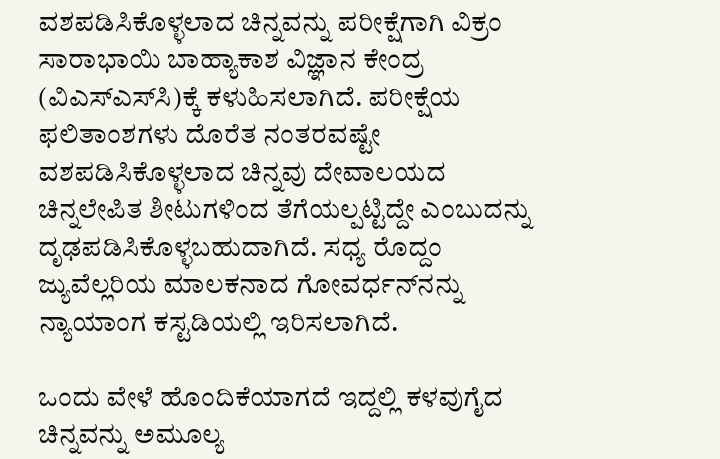ವಶಪಡಿಸಿಕೊಳ್ಳಲಾದ ಚಿನ್ನವನ್ನು ಪರೀಕ್ಷೆಗಾಗಿ ವಿಕ್ರಂ ಸಾರಾಭಾಯಿ ಬಾಹ್ಯಾಕಾಶ ವಿಜ್ಞಾನ ಕೇಂದ್ರ (ವಿಎಸ್‌ಎಸ್‌ಸಿ)ಕ್ಕೆ ಕಳುಹಿಸಲಾಗಿದೆ. ಪರೀಕ್ಷೆಯ ಫಲಿತಾಂಶಗಳು ದೊರೆತ ನಂತರವಷ್ಟೇ ವಶಪಡಿಸಿಕೊಳ್ಳಲಾದ ಚಿನ್ನವು ದೇವಾಲಯದ ಚಿನ್ನಲೇಪಿತ ಶೀಟುಗಳಿಂದ ತೆಗೆಯಲ್ಪಟ್ಟಿದ್ದೇ ಎಂಬುದನ್ನು ದೃಢಪಡಿಸಿಕೊಳ್ಳಬಹುದಾಗಿದೆ. ಸಧ್ಯ ರೊದ್ದಂ ಜ್ಯುವೆಲ್ಲರಿಯ ಮಾಲಕನಾದ ಗೋವರ್ಧನ್‌ನನ್ನು ನ್ಯಾಯಾಂಗ ಕಸ್ಟಡಿಯಲ್ಲಿ ಇರಿಸಲಾಗಿದೆ.

ಒಂದು ವೇಳೆ ಹೊಂದಿಕೆಯಾಗದೆ ಇದ್ದಲ್ಲಿ ಕಳವುಗೈದ ಚಿನ್ನವನ್ನು ಅಮೂಲ್ಯ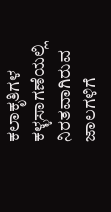ಕಲಾಕೃತಿಗಳ ಕಳ್ಳಸಾಗಣೆಯಲ್ಲಿ ನಿರತವಾಗಿರುವ ಜಾಲಗಳಿಗೆ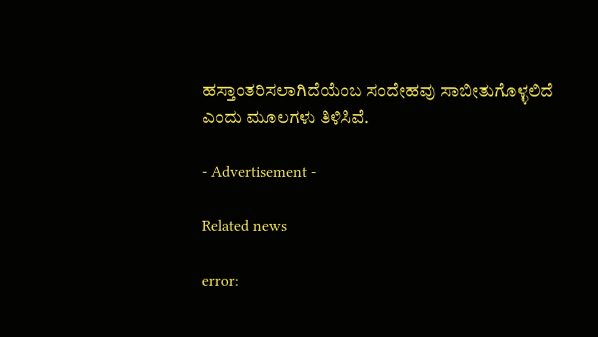ಹಸ್ತಾಂತರಿಸಲಾಗಿದೆಯೆಂಬ ಸಂದೇಹವು ಸಾಬೀತುಗೊಳ್ಳಲಿದೆ ಎಂದು ಮೂಲಗಳು ತಿಳಿಸಿವೆ.

- Advertisement -

Related news

error: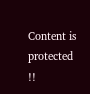Content is protected !!